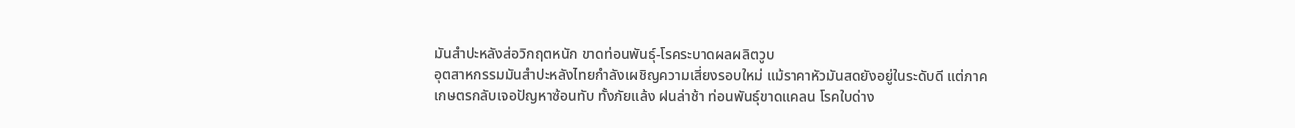มันสำปะหลังส่อวิกฤตหนัก ขาดท่อนพันธุ์-โรคระบาดผลผลิตวูบ
อุตสาหกรรมมันสำปะหลังไทยกำลังเผชิญความเสี่ยงรอบใหม่ แม้ราคาหัวมันสดยังอยู่ในระดับดี แต่ภาคเกษตรกลับเจอปัญหาซ้อนทับ ทั้งภัยแล้ง ฝนล่าช้า ท่อนพันธุ์ขาดแคลน โรคใบด่าง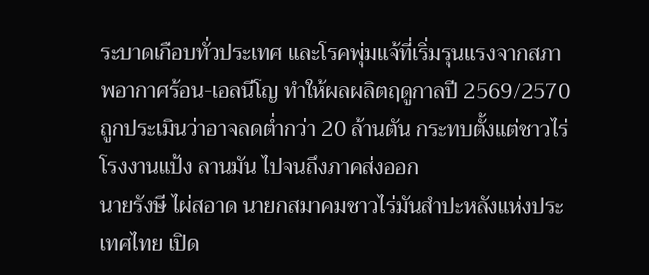ระบาดเกือบทั่วประเทศ และโรคพุ่มแจ้ที่เริ่มรุนแรงจากสภาพอากาศร้อน-เอลนีโญ ทำให้ผลผลิตฤดูกาลปี 2569/2570 ถูกประเมินว่าอาจลดต่ำกว่า 20 ล้านตัน กระทบตั้งแต่ชาวไร่ โรงงานแป้ง ลานมัน ไปจนถึงภาคส่งออก
นายรังษี ไผ่สอาด นายกสมาคมชาวไร่มันสำปะหลังแห่งประเทศไทย เปิด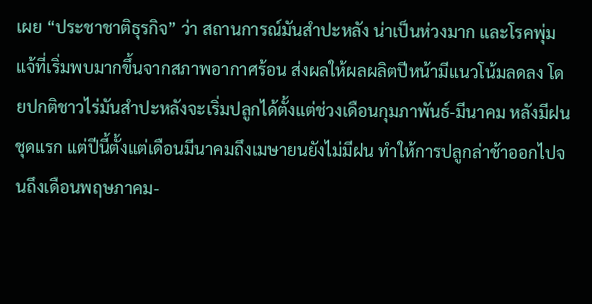เผย “ประชาชาติธุรกิจ” ว่า สถานการณ์มันสำปะหลัง น่าเป็นห่วงมาก และโรคพุ่มแจ้ที่เริ่มพบมากขึ้นจากสภาพอากาศร้อน ส่งผลให้ผลผลิตปีหน้ามีแนวโน้มลดลง โดยปกติชาวไร่มันสำปะหลังจะเริ่มปลูกได้ตั้งแต่ช่วงเดือนกุมภาพันธ์-มีนาคม หลังมีฝนชุดแรก แต่ปีนี้ตั้งแต่เดือนมีนาคมถึงเมษายนยังไม่มีฝน ทำให้การปลูกล่าช้าออกไปจนถึงเดือนพฤษภาคม-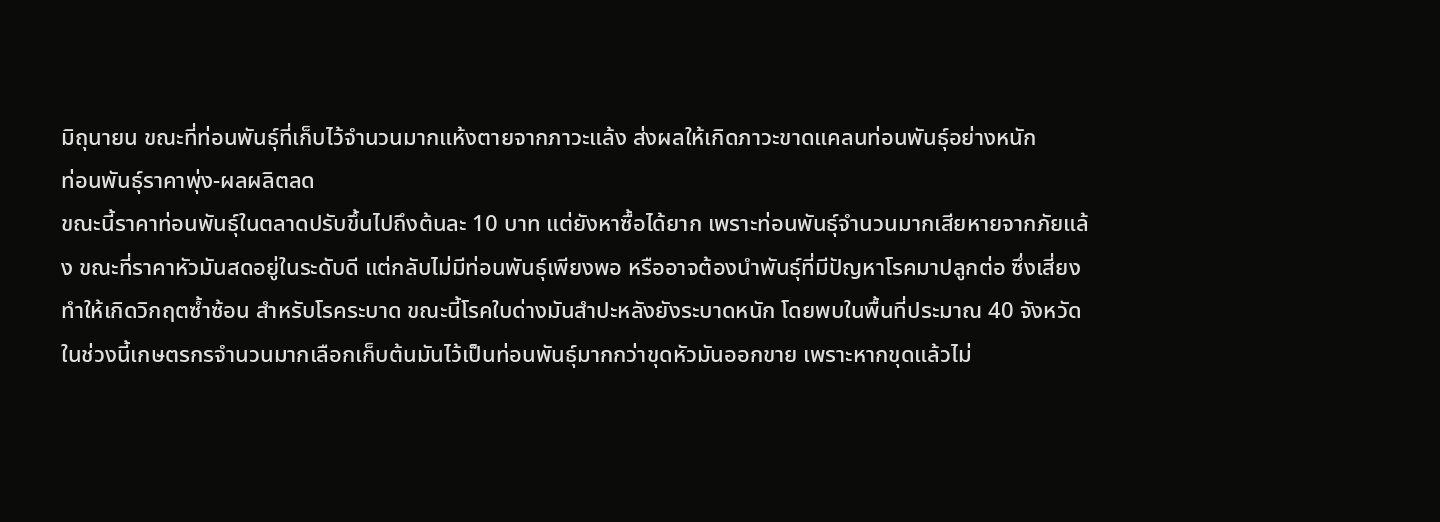มิถุนายน ขณะที่ท่อนพันธุ์ที่เก็บไว้จำนวนมากแห้งตายจากภาวะแล้ง ส่งผลให้เกิดภาวะขาดแคลนท่อนพันธุ์อย่างหนัก
ท่อนพันธุ์ราคาพุ่ง-ผลผลิตลด
ขณะนี้ราคาท่อนพันธุ์ในตลาดปรับขึ้นไปถึงต้นละ 10 บาท แต่ยังหาซื้อได้ยาก เพราะท่อนพันธุ์จำนวนมากเสียหายจากภัยแล้ง ขณะที่ราคาหัวมันสดอยู่ในระดับดี แต่กลับไม่มีท่อนพันธุ์เพียงพอ หรืออาจต้องนำพันธุ์ที่มีปัญหาโรคมาปลูกต่อ ซึ่งเสี่ยงทำให้เกิดวิกฤตซ้ำซ้อน สำหรับโรคระบาด ขณะนี้โรคใบด่างมันสำปะหลังยังระบาดหนัก โดยพบในพื้นที่ประมาณ 40 จังหวัด
ในช่วงนี้เกษตรกรจำนวนมากเลือกเก็บต้นมันไว้เป็นท่อนพันธุ์มากกว่าขุดหัวมันออกขาย เพราะหากขุดแล้วไม่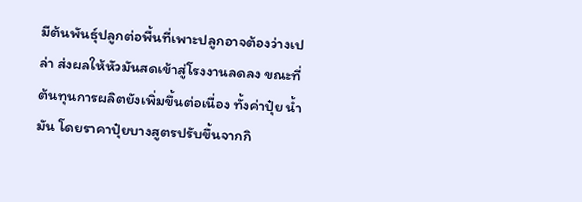มีต้นพันธุ์ปลูกต่อพื้นที่เพาะปลูกอาจต้องว่างเปล่า ส่งผลให้หัวมันสดเข้าสู่โรงงานลดลง ขณะที่ต้นทุนการผลิตยังเพิ่มขึ้นต่อเนื่อง ทั้งค่าปุ๋ย น้ำมัน โดยราคาปุ๋ยบางสูตรปรับขึ้นจากกิ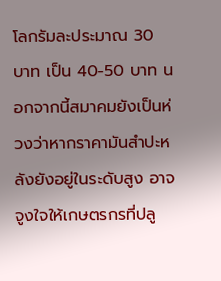โลกรัมละประมาณ 30 บาท เป็น 40-50 บาท นอกจากนี้สมาคมยังเป็นห่วงว่าหากราคามันสำปะหลังยังอยู่ในระดับสูง อาจจูงใจให้เกษตรกรที่ปลู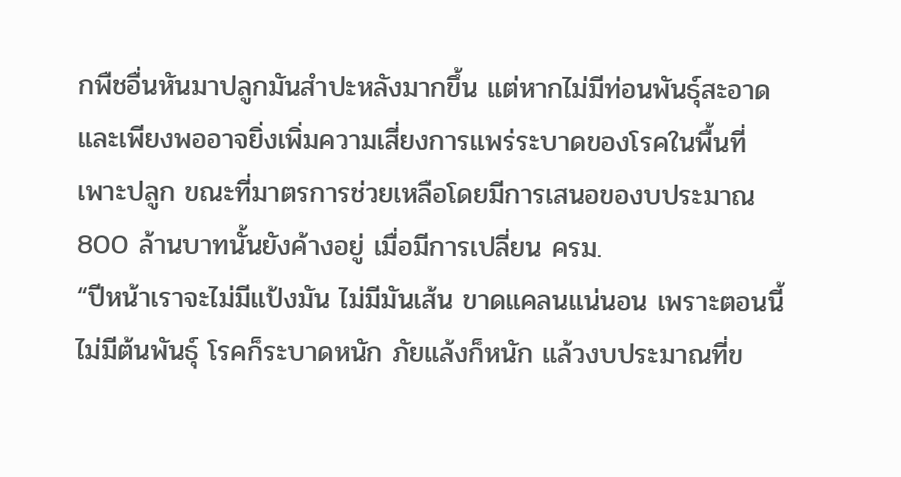กพืชอื่นหันมาปลูกมันสำปะหลังมากขึ้น แต่หากไม่มีท่อนพันธุ์สะอาดและเพียงพออาจยิ่งเพิ่มความเสี่ยงการแพร่ระบาดของโรคในพื้นที่เพาะปลูก ขณะที่มาตรการช่วยเหลือโดยมีการเสนอของบประมาณ 800 ล้านบาทนั้นยังค้างอยู่ เมื่อมีการเปลี่ยน ครม.
“ปีหน้าเราจะไม่มีแป้งมัน ไม่มีมันเส้น ขาดแคลนแน่นอน เพราะตอนนี้ไม่มีต้นพันธุ์ โรคก็ระบาดหนัก ภัยแล้งก็หนัก แล้วงบประมาณที่ข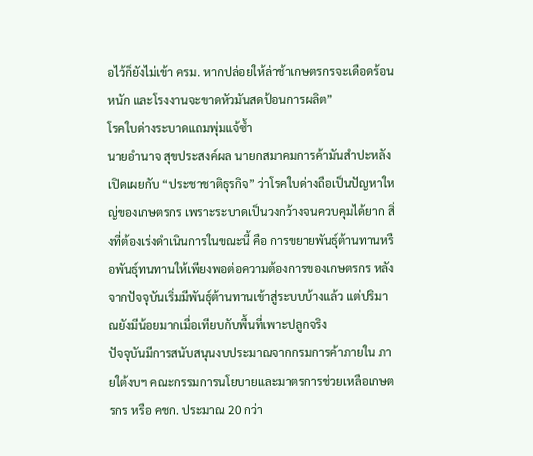อไว้ก็ยังไม่เข้า ครม. หากปล่อยให้ล่าช้าเกษตรกรจะเดือดร้อนหนัก และโรงงานจะขาดหัวมันสดป้อนการผลิต”
โรคใบด่างระบาดแถมพุ่มแจ้ซ้ำ
นายอำนาจ สุขประสงค์ผล นายกสมาคมการค้ามันสำปะหลัง เปิดเผยกับ “ประชาชาติธุรกิจ” ว่าโรคใบด่างถือเป็นปัญหาใหญ่ของเกษตรกร เพราะระบาดเป็นวงกว้างจนควบคุมได้ยาก สิ่งที่ต้องเร่งดำเนินการในขณะนี้ คือ การขยายพันธุ์ต้านทานหรือพันธุ์ทนทานให้เพียงพอต่อความต้องการของเกษตรกร หลังจากปัจจุบันเริ่มมีพันธุ์ต้านทานเข้าสู่ระบบบ้างแล้ว แต่ปริมาณยังมีน้อยมากเมื่อเทียบกับพื้นที่เพาะปลูกจริง
ปัจจุบันมีการสนับสนุนงบประมาณจากกรมการค้าภายใน ภายใต้งบฯ คณะกรรมการนโยบายและมาตรการช่วยเหลือเกษตรกร หรือ คชก. ประมาณ 20 กว่า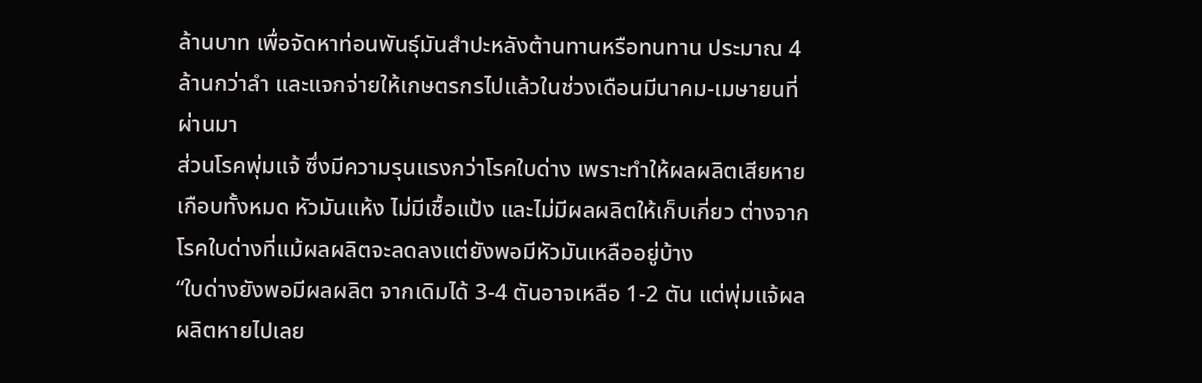ล้านบาท เพื่อจัดหาท่อนพันธุ์มันสำปะหลังต้านทานหรือทนทาน ประมาณ 4 ล้านกว่าลำ และแจกจ่ายให้เกษตรกรไปแล้วในช่วงเดือนมีนาคม-เมษายนที่ผ่านมา
ส่วนโรคพุ่มแจ้ ซึ่งมีความรุนแรงกว่าโรคใบด่าง เพราะทำให้ผลผลิตเสียหายเกือบทั้งหมด หัวมันแห้ง ไม่มีเชื้อแป้ง และไม่มีผลผลิตให้เก็บเกี่ยว ต่างจากโรคใบด่างที่แม้ผลผลิตจะลดลงแต่ยังพอมีหัวมันเหลืออยู่บ้าง
“ใบด่างยังพอมีผลผลิต จากเดิมได้ 3-4 ตันอาจเหลือ 1-2 ตัน แต่พุ่มแจ้ผลผลิตหายไปเลย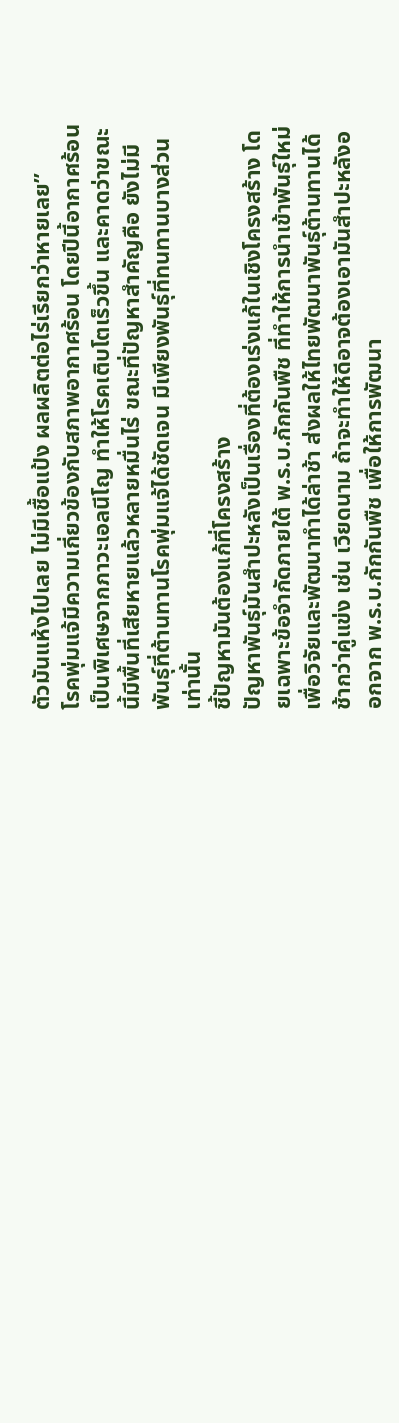ตัวมันแห้งไปเลย ไม่มีเชื้อแป้ง ผลผลิตต่อไร่เรียกว่าหายเลย”
โรคพุ่มแจ้มีความเกี่ยวข้องกับสภาพอากาศร้อน โดยปีนี้อากาศร้อนเป็นพิเศษจากภาวะเอลนีโญ ทำให้โรคเติบโตเร็วขึ้น และคาดว่าขณะนี้มีพื้นที่เสียหายแล้วหลายหมื่นไร่ ขณะที่ปัญหาสำคัญคือ ยังไม่มีพันธุ์ที่ต้านทานโรคพุ่มแจ้ได้ชัดเจน มีเพียงพันธุ์ที่ทนทานบางส่วนเท่านั้น
ชี้ปัญหามันต้องแก้ที่โครงสร้าง
ปัญหาพันธุ์มันสำปะหลังเป็นเรื่องที่ต้องเร่งแก้ในเชิงโครงสร้าง โดยเฉพาะข้อจำกัดภายใต้ พ.ร.บ.กักกันพืช ที่ทำให้การนำเข้าพันธุ์ใหม่เพื่อวิจัยและพัฒนาทำได้ล่าช้า ส่งผลให้ไทยพัฒนาพันธุ์ต้านทานได้ช้ากว่าคู่แข่ง เช่น เวียดนาม ถ้าจะทำให้ดีอาจต้องเอามันสำปะหลังออกจาก พ.ร.บ.กักกันพืช เพื่อให้การพัฒนา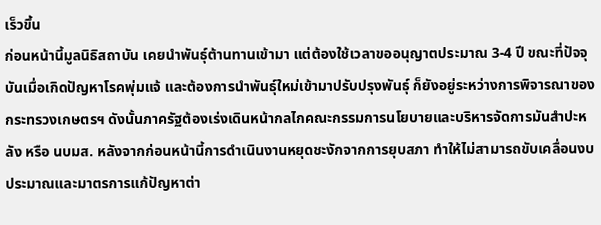เร็วขึ้น
ก่อนหน้านี้มูลนิธิสถาบัน เคยนำพันธุ์ต้านทานเข้ามา แต่ต้องใช้เวลาขออนุญาตประมาณ 3-4 ปี ขณะที่ปัจจุบันเมื่อเกิดปัญหาโรคพุ่มแจ้ และต้องการนำพันธุ์ใหม่เข้ามาปรับปรุงพันธุ์ ก็ยังอยู่ระหว่างการพิจารณาของกระทรวงเกษตรฯ ดังนั้นภาครัฐต้องเร่งเดินหน้ากลไกคณะกรรมการนโยบายและบริหารจัดการมันสำปะหลัง หรือ นบมส. หลังจากก่อนหน้านี้การดำเนินงานหยุดชะงักจากการยุบสภา ทำให้ไม่สามารถขับเคลื่อนงบประมาณและมาตรการแก้ปัญหาต่า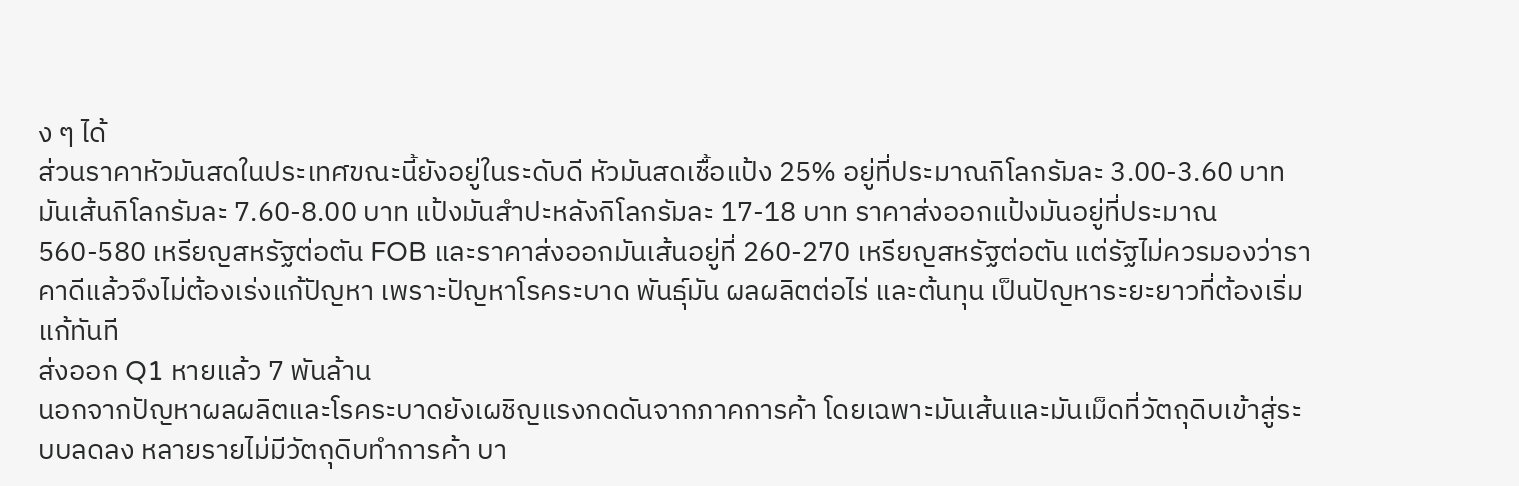ง ๆ ได้
ส่วนราคาหัวมันสดในประเทศขณะนี้ยังอยู่ในระดับดี หัวมันสดเชื้อแป้ง 25% อยู่ที่ประมาณกิโลกรัมละ 3.00-3.60 บาท มันเส้นกิโลกรัมละ 7.60-8.00 บาท แป้งมันสำปะหลังกิโลกรัมละ 17-18 บาท ราคาส่งออกแป้งมันอยู่ที่ประมาณ 560-580 เหรียญสหรัฐต่อตัน FOB และราคาส่งออกมันเส้นอยู่ที่ 260-270 เหรียญสหรัฐต่อตัน แต่รัฐไม่ควรมองว่าราคาดีแล้วจึงไม่ต้องเร่งแก้ปัญหา เพราะปัญหาโรคระบาด พันธุ์มัน ผลผลิตต่อไร่ และต้นทุน เป็นปัญหาระยะยาวที่ต้องเริ่มแก้ทันที
ส่งออก Q1 หายแล้ว 7 พันล้าน
นอกจากปัญหาผลผลิตและโรคระบาดยังเผชิญแรงกดดันจากภาคการค้า โดยเฉพาะมันเส้นและมันเม็ดที่วัตถุดิบเข้าสู่ระบบลดลง หลายรายไม่มีวัตถุดิบทำการค้า บา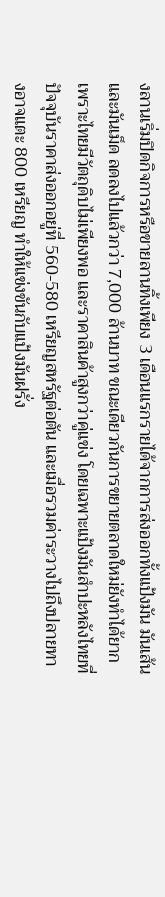งลานเริ่มปิดกิจการหรือขายลานทิ้งเพียง 3 เดือนแรกรายได้จากการส่งออกทั้งแป้งมัน มันเส้น และมันเม็ด ลดลงไปแล้วกว่า 7,000 ล้านบาท ขณะเดียวกันการขยายตลาดใหม่ยังทำได้ยาก เพราะไทยมีวัตถุดิบไม่เพียงพอ และราคาสินค้าสูงกว่าคู่แข่ง โดยเฉพาะแป้งมันสำปะหลังไทยที่ปัจจุบันราคาส่งออกอยู่ที่ 560-580 เหรียญสหรัฐต่อตัน และเมื่อรวมค่าระวางไปถึงปลายทางอาจแตะ 800 เหรียญ ทำให้แข่งขันกับแป้งมันฝรั่ง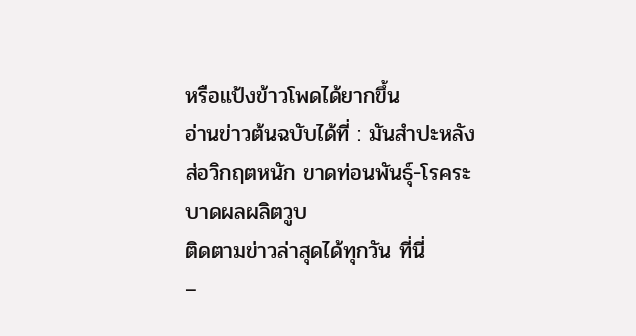หรือแป้งข้าวโพดได้ยากขึ้น
อ่านข่าวต้นฉบับได้ที่ : มันสำปะหลังส่อวิกฤตหนัก ขาดท่อนพันธุ์-โรคระบาดผลผลิตวูบ
ติดตามข่าวล่าสุดได้ทุกวัน ที่นี่
–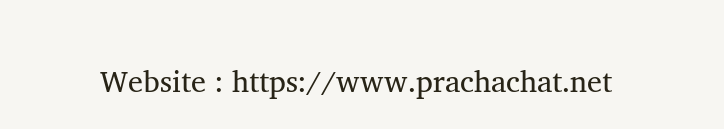Website : https://www.prachachat.net